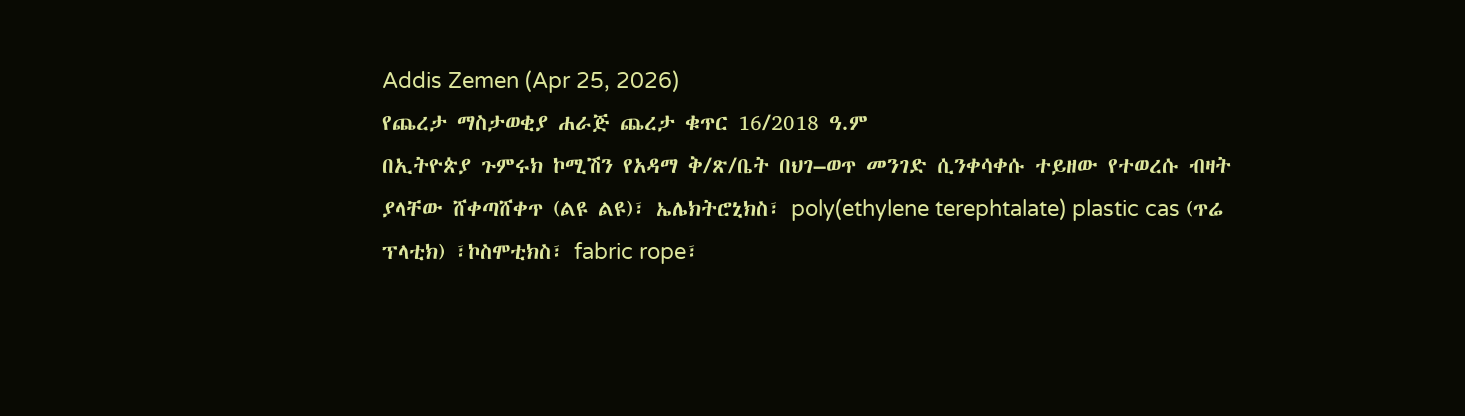Addis Zemen (Apr 25, 2026)
የጨረታ ማስታወቂያ ሐራጅ ጨረታ ቁጥር 16/2018 ዓ.ም
በኢትዮጵያ ጉምሩክ ኮሚሽን የአዳማ ቅ/ጽ/ቤት በህገ–ወጥ መንገድ ሲንቀሳቀሱ ተይዘው የተወረሱ ብዛት ያላቸው ሸቀጣሸቀጥ (ልዩ ልዩ)፣ ኤሌክትሮኒክስ፣ poly(ethylene terephtalate) plastic cas (ጥሬ ፕላቲክ) ፣ኮስሞቲክስ፣ fabric rope፣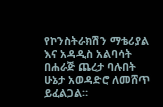የኮንስትራክሽን ማቴሪያል እና አዳዲስ አልባሳት በሐራጅ ጨረታ ባሉበት ሁኔታ አወዳድሮ ለመሸጥ ይፈልጋል።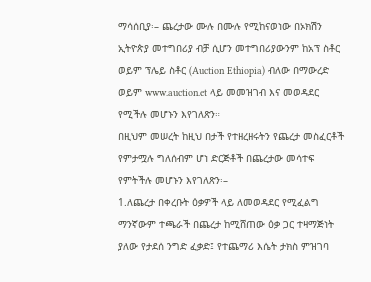ማሳሰቢያ፡– ጨረታው ሙሉ በሙሉ የሚከናወነው በኦክሽን ኢትዮጵያ መተግበሪያ ብቻ ሲሆን መተግበሪያውንም ከአፕ ስቶር ወይም ፕሌይ ስቶር (Auction Ethiopia) ብለው በማውረድ ወይም www.auction.et ላይ መመዝገብ እና መወዳደር የሚችሉ መሆኑን እየገለጽን።
በዚህም መሠረት ከዚህ በታች የተዘረዘሩትን የጨረታ መስፈርቶች የምታሟሉ ግለሰብም ሆነ ድርጅቶች በጨረታው መሳተፍ የምትችሉ መሆኑን እየገለጽን፡–
1.ለጨረታ በቀረቡት ዕቃዎች ላይ ለመወዳደር የሚፈልግ ማንኛውም ተጫራች በጨረታ ከሚሸጠው ዕቃ ጋር ተዛማጅነት ያለው የታደሰ ንግድ ፈቃድ፤ የተጨማሪ እሴት ታክስ ምዝገባ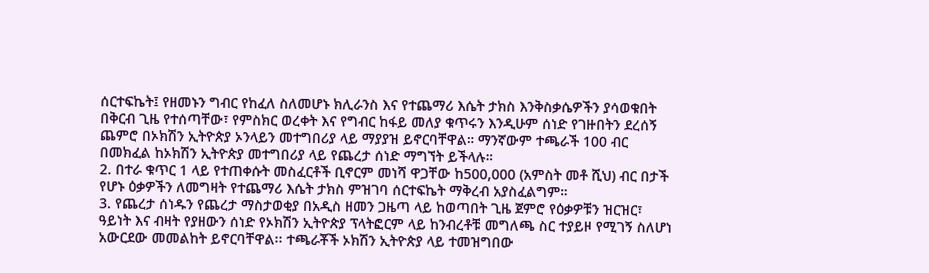ሰርተፍኬት፤ የዘመኑን ግብር የከፈለ ስለመሆኑ ክሊራንስ እና የተጨማሪ እሴት ታክስ እንቅስቃሴዎችን ያሳወቁበት በቅርብ ጊዜ የተሰጣቸው፣ የምስክር ወረቀት እና የግብር ከፋይ መለያ ቁጥሩን እንዲሁም ሰነድ የገዙበትን ደረሰኝ ጨምሮ በኦክሽን ኢትዮጵያ ኦንላይን መተግበሪያ ላይ ማያያዝ ይኖርባቸዋል። ማንኛውም ተጫራች 100 ብር በመክፈል ከኦክሽን ኢትዮጵያ መተግበሪያ ላይ የጨረታ ሰነድ ማግኘት ይችላሉ።
2. በተራ ቁጥር 1 ላይ የተጠቀሱት መስፈርቶች ቢኖርም መነሻ ዋጋቸው ከ500,000 (አምስት መቶ ሺህ) ብር በታች የሆኑ ዕቃዎችን ለመግዛት የተጨማሪ እሴት ታክስ ምዝገባ ሰርተፍኬት ማቅረብ አያስፈልግም።
3. የጨረታ ሰነዱን የጨረታ ማስታወቂያ በአዲስ ዘመን ጋዜጣ ላይ ከወጣበት ጊዜ ጀምሮ የዕቃዎቹን ዝርዝር፣ ዓይነት እና ብዛት የያዘውን ሰነድ የኦክሽን ኢትዮጵያ ፕላትፎርም ላይ ከንብረቶቹ መግለጫ ስር ተያይዞ የሚገኝ ስለሆነ አውርደው መመልከት ይኖርባቸዋል፡፡ ተጫራቾች ኦክሽን ኢትዮጵያ ላይ ተመዝግበው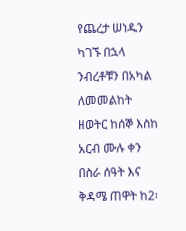የጨረታ ሠነዱን ካገኙ በኋላ ንብረቶቹን በአካል ለመመልከት ዘወትር ከሰኞ እስከ አርብ ሙሉ ቀን በስራ ሰዓት እና ቅዳሜ ጠዋት ከ2፡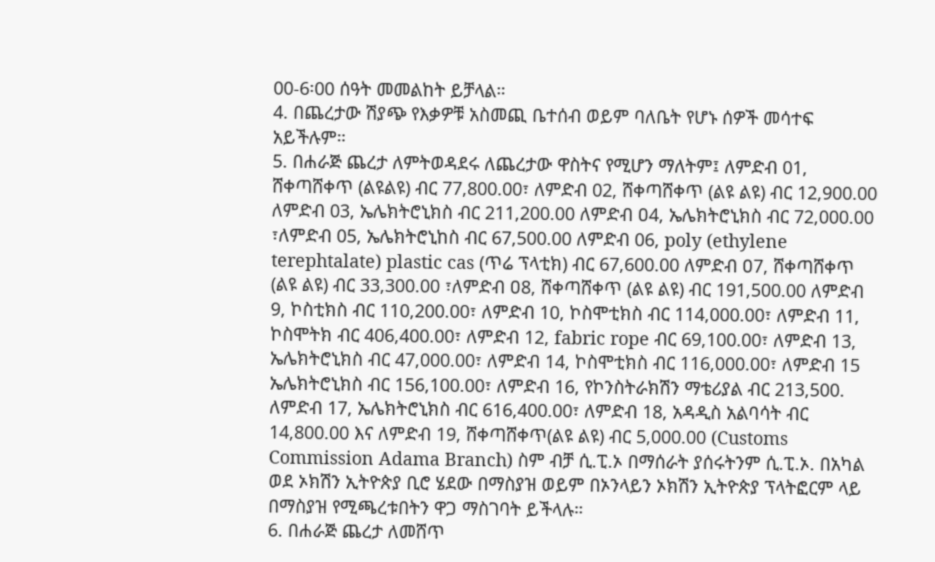00-6፡00 ሰዓት መመልከት ይቻላል።
4. በጨረታው ሽያጭ የእቃዎቹ አስመጪ ቤተሰብ ወይም ባለቤት የሆኑ ሰዎች መሳተፍ አይችሉም።
5. በሐራጅ ጨረታ ለምትወዳደሩ ለጨረታው ዋስትና የሚሆን ማለትም፤ ለምድብ 01, ሸቀጣሸቀጥ (ልዩልዩ) ብር 77,800.00፣ ለምድብ 02, ሸቀጣሸቀጥ (ልዩ ልዩ) ብር 12,900.00 ለምድብ 03, ኤሌክትሮኒክስ ብር 211,200.00 ለምድብ ዐ4, ኤሌክትሮኒክስ ብር 72,000.00 ፣ለምድብ 05, ኤሌክትሮኒከስ ብር 67,500.00 ለምድብ 06, poly (ethylene terephtalate) plastic cas (ጥሬ ፕላቲክ) ብር 67,600.00 ለምድብ ዐ7, ሸቀጣሸቀጥ (ልዩ ልዩ) ብር 33,300.00 ፣ለምድብ ዐ8, ሸቀጣሸቀጥ (ልዩ ልዩ) ብር 191,500.00 ለምድብ 9, ኮስቲክስ ብር 110,200.00፣ ለምድብ 10, ኮስሞቲክስ ብር 114,000.00፣ ለምድብ 11, ኮስሞትክ ብር 406,400.00፣ ለምድብ 12, fabric rope ብር 69,100.00፣ ለምድብ 13, ኤሌክትሮኒክስ ብር 47,000.00፣ ለምድብ 14, ኮስሞቲክስ ብር 116,000.00፣ ለምድብ 15 ኤሌክትሮኒክስ ብር 156,100.00፣ ለምድብ 16, የኮንስትራክሽን ማቴሪያል ብር 213,500. ለምድብ 17, ኤሌክትሮኒክስ ብር 616,400.00፣ ለምድብ 18, አዳዲስ አልባሳት ብር 14,800.00 እና ለምድብ 19, ሸቀጣሸቀጥ(ልዩ ልዩ) ብር 5,000.00 (Customs Commission Adama Branch) ስም ብቻ ሲ.ፒ.ኦ በማሰራት ያሰሩትንም ሲ.ፒ.ኦ. በአካል ወደ ኦክሽን ኢትዮጵያ ቢሮ ሄደው በማስያዝ ወይም በኦንላይን ኦክሽን ኢትዮጵያ ፕላትፎርም ላይ በማስያዝ የሚጫረቱበትን ዋጋ ማስገባት ይችላሉ።
6. በሐራጅ ጨረታ ለመሸጥ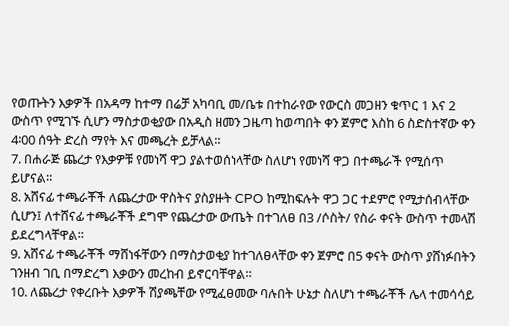የወጡትን እቃዎች በአዳማ ከተማ በሬቻ አካባቢ መ/ቤቱ በተከራየው የውርስ መጋዘን ቁጥር 1 እና 2 ውስጥ የሚገኙ ሲሆን ማስታወቂያው በአዲስ ዘመን ጋዜጣ ከወጣበት ቀን ጀምሮ እስከ 6 ስድስተኛው ቀን 4፡00 ሰዓት ድረስ ማየት እና መጫረት ይቻላል።
7. በሐራጅ ጨረታ የእቃዎቹ የመነሻ ዋጋ ያልተወሰነላቸው ስለሆነ የመነሻ ዋጋ በተጫራች የሚሰጥ ይሆናል።
8. አሸናፊ ተጫራቾች ለጨረታው ዋስትና ያስያዙት CPO ከሚከፍሉት ዋጋ ጋር ተደምሮ የሚታሰብላቸው ሲሆን፤ ለተሸናፊ ተጫራቾች ደግሞ የጨረታው ውጤት በተገለፀ በ3 /ሶስት/ የስራ ቀናት ውስጥ ተመላሽ ይደረግላቸዋል።
9. አሸናፊ ተጫራቾች ማሸነፋቸውን በማስታወቂያ ከተገለፀላቸው ቀን ጀምሮ በ5 ቀናት ውስጥ ያሸነፉበትን ገንዘብ ገቢ በማድረግ እቃውን መረከብ ይኖርባቸዋል።
10. ለጨረታ የቀረቡት እቃዎች ሽያጫቸው የሚፈፀመው ባሉበት ሁኔታ ስለሆነ ተጫራቾች ሌላ ተመሳሳይ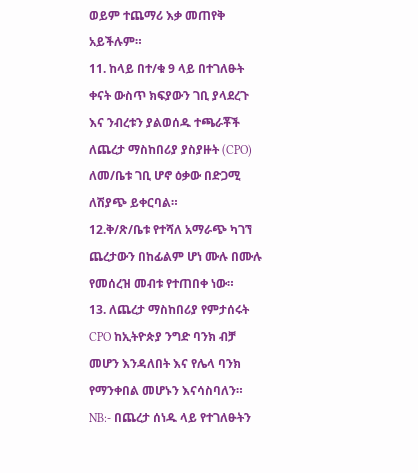ወይም ተጨማሪ እቃ መጠየቅ አይችሉም።
11. ከላይ በተ/ቁ 9 ላይ በተገለፁት ቀናት ውስጥ ክፍያውን ገቢ ያላደረጉ እና ንብረቱን ያልወሰዱ ተጫራቾች ለጨረታ ማስከበሪያ ያስያዙት (CPO) ለመ/ቤቱ ገቢ ሆኖ ዕቃው በድጋሚ ለሽያጭ ይቀርባል።
12.ቅ/ጽ/ቤቱ የተሻለ አማራጭ ካገኘ ጨረታውን በከፊልም ሆነ ሙሉ በሙሉ የመሰረዝ መብቱ የተጠበቀ ነው።
13. ለጨረታ ማስከበሪያ የምታሰሩት CPO ከኢትዮጵያ ንግድ ባንክ ብቻ መሆን እንዳለበት እና የሌላ ባንክ የማንቀበል መሆኑን እናሳስባለን።
NB:- በጨረታ ሰነዱ ላይ የተገለፁትን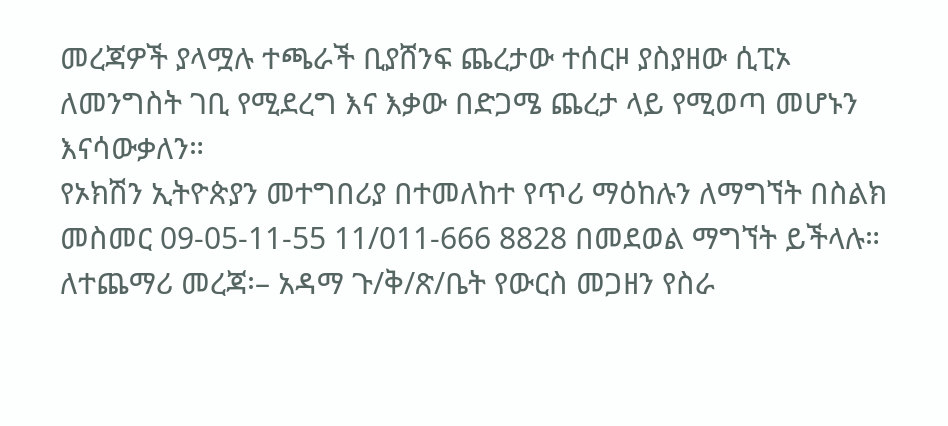መረጃዎች ያላሟሉ ተጫራች ቢያሸንፍ ጨረታው ተሰርዞ ያስያዘው ሲፒኦ ለመንግስት ገቢ የሚደረግ እና እቃው በድጋሜ ጨረታ ላይ የሚወጣ መሆኑን እናሳውቃለን።
የኦክሽን ኢትዮጵያን መተግበሪያ በተመለከተ የጥሪ ማዕከሉን ለማግኘት በስልክ መስመር 09-05-11-55 11/011-666 8828 በመደወል ማግኘት ይችላሉ።
ለተጨማሪ መረጃ፡– አዳማ ጉ/ቅ/ጽ/ቤት የውርስ መጋዘን የስራ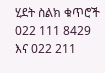ሂደት ስልክ ቁጥሮች 022 111 8429 እና 022 211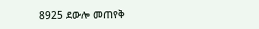8925 ደውሎ መጠየቅ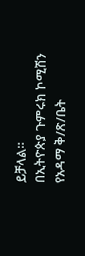ይቻላል።
በኢትዮጵያ ጉምሩክ ኮሚሽን የአዳማ ቅ/ጽ/ቤት